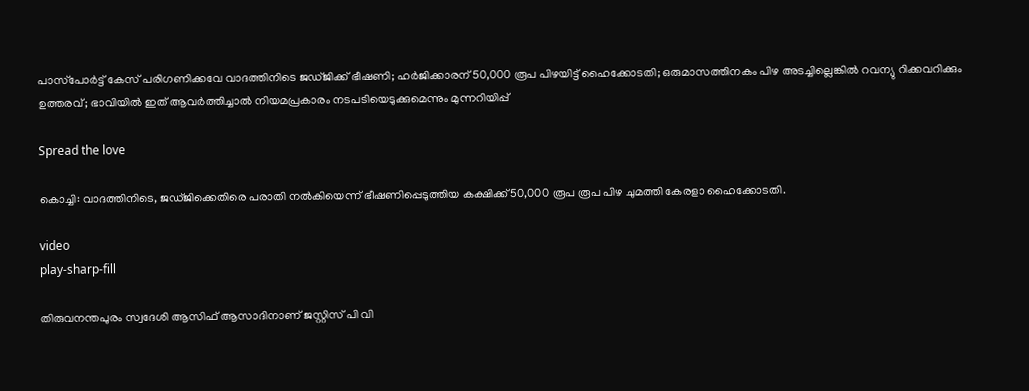പാസ്‌പോര്‍ട്ട് കേസ് പരിഗണിക്കവേ വാദത്തിനിടെ ജഡ്ജിക്ക് ഭീഷണി; ഹര്‍ജിക്കാരന് 50,000 രൂപ പിഴയിട്ട് ഹൈക്കോടതി; ഒരുമാസത്തിനകം പിഴ അടച്ചില്ലെങ്കില്‍ റവന്യു റിക്കവറിക്കും ഉത്തരവ്; ഭാവിയില്‍ ഇത് ആവര്‍ത്തിച്ചാല്‍ നിയമപ്രകാരം നടപടിയെടുക്കുമെന്നും മുന്നറിയിപ്പ്

Spread the love

കൊച്ചി: വാദത്തിനിടെ, ജഡ്ജിക്കെതിരെ പരാതി നല്‍കിയെന്ന് ഭീഷണിപ്പെടുത്തിയ കക്ഷിക്ക് 50,000 രൂപ രൂപ പിഴ ചുമത്തി കേരളാ ഹൈക്കോടതി.

video
play-sharp-fill

തിരുവനന്തപുരം സ്വദേശി ആസിഫ് ആസാദിനാണ് ജസ്റ്റിസ് പി വി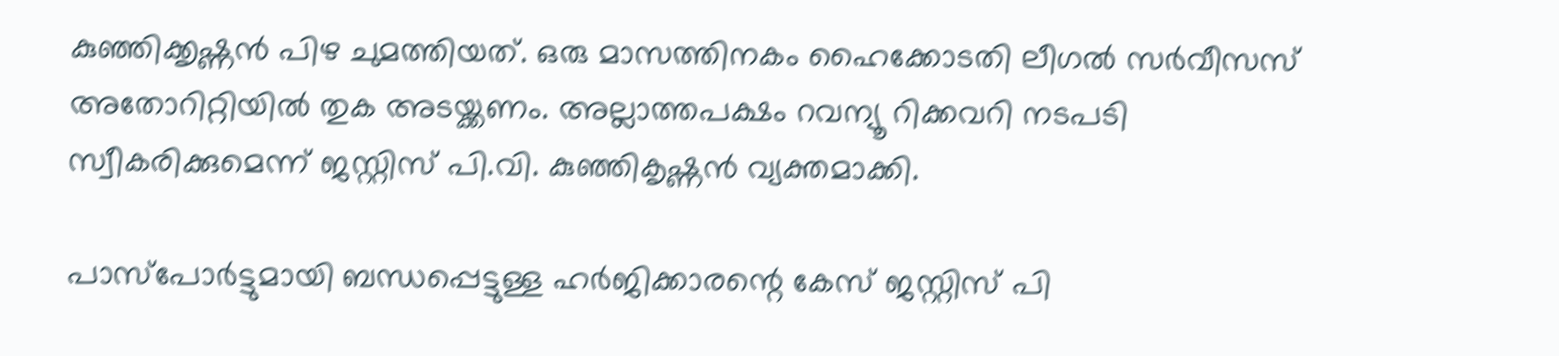കുഞ്ഞിക്കൃഷ്ണന്‍ പിഴ ചുമത്തിയത്. ഒരു മാസത്തിനകം ഹൈക്കോടതി ലീഗല്‍ സര്‍വീസസ് അതോറിറ്റിയില്‍ തുക അടയ്ക്കണം. അല്ലാത്തപക്ഷം റവന്യൂ റിക്കവറി നടപടി സ്വീകരിക്കുമെന്ന് ജസ്റ്റിസ് പി.വി. കുഞ്ഞികൃഷ്ണന്‍ വ്യക്തമാക്കി.

പാസ്‌പോര്‍ട്ടുമായി ബന്ധപ്പെട്ടുള്ള ഹര്‍ജിക്കാരന്റെ കേസ് ജസ്റ്റിസ് പി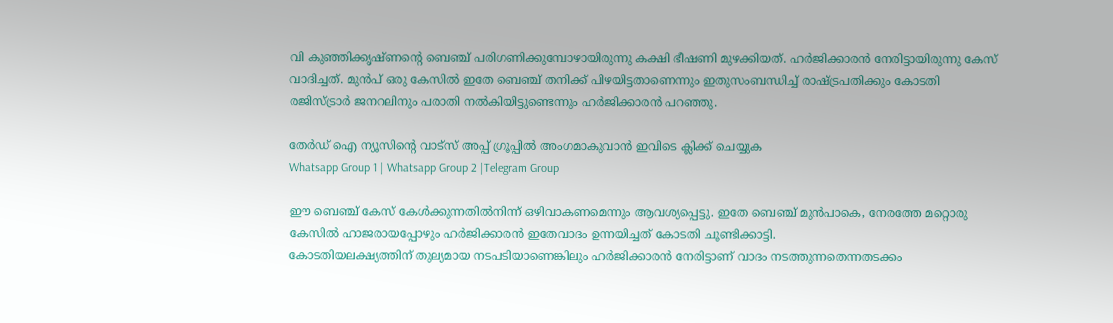വി കുഞ്ഞിക്കൃഷ്ണന്റെ ബെഞ്ച് പരിഗണിക്കുമ്പോഴായിരുന്നു കക്ഷി ഭീഷണി മുഴക്കിയത്. ഹര്‍ജിക്കാരന്‍ നേരിട്ടായിരുന്നു കേസ് വാദിച്ചത്. മുൻപ് ഒരു കേസില്‍ ഇതേ ബെഞ്ച് തനിക്ക് പിഴയിട്ടതാണെന്നും ഇതുസംബന്ധിച്ച്‌ രാഷ്ട്രപതിക്കും കോടതി രജിസ്ട്രാര്‍ ജനറലിനും പരാതി നല്‍കിയിട്ടുണ്ടെന്നും ഹര്‍ജിക്കാരന്‍ പറഞ്ഞു.

തേർഡ് ഐ ന്യൂസിന്റെ വാട്സ് അപ്പ് ഗ്രൂപ്പിൽ അംഗമാകുവാൻ ഇവിടെ ക്ലിക്ക് ചെയ്യുക
Whatsapp Group 1 | Whatsapp Group 2 |Telegram Group

ഈ ബെഞ്ച് കേസ് കേള്‍ക്കുന്നതില്‍നിന്ന് ഒഴിവാകണമെന്നും ആവശ്യപ്പെട്ടു. ഇതേ ബെഞ്ച് മുൻപാകെ, നേരത്തേ മറ്റൊരു കേസില്‍ ഹാജരായപ്പോഴും ഹര്‍ജിക്കാരന്‍ ഇതേവാദം ഉന്നയിച്ചത് കോടതി ചൂണ്ടിക്കാട്ടി.
കോടതിയലക്ഷ്യത്തിന് തുല്യമായ നടപടിയാണെങ്കിലും ഹര്‍ജിക്കാരന്‍ നേരിട്ടാണ് വാദം നടത്തുന്നതെന്നതടക്കം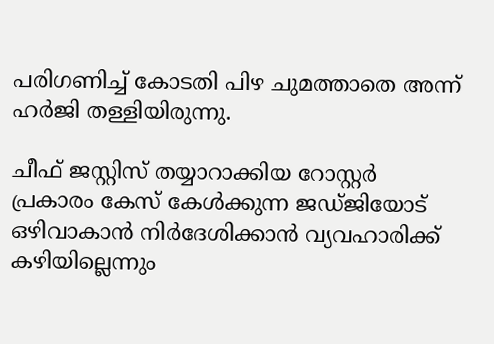പരിഗണിച്ച്‌ കോടതി പിഴ ചുമത്താതെ അന്ന് ഹര്‍ജി തള്ളിയിരുന്നു.

ചീഫ് ജസ്റ്റിസ് തയ്യാറാക്കിയ റോസ്റ്റര്‍ പ്രകാരം കേസ് കേള്‍ക്കുന്ന ജഡ്ജിയോട് ഒഴിവാകാന്‍ നിര്‍ദേശിക്കാന്‍ വ്യവഹാരിക്ക് കഴിയില്ലെന്നും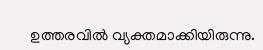ഉത്തരവില്‍ വ്യക്തമാക്കിയിരുന്നു.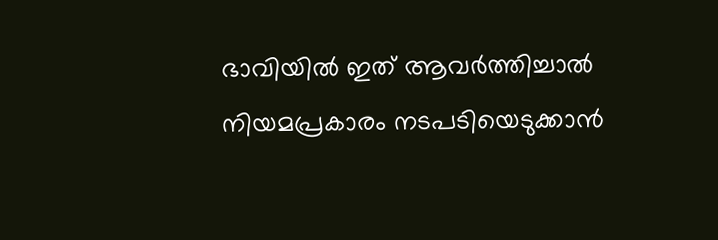ഭാവിയില്‍ ഇത് ആവര്‍ത്തിച്ചാല്‍ നിയമപ്രകാരം നടപടിയെടുക്കാന്‍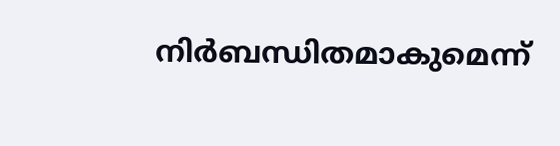നിര്‍ബന്ധിതമാകുമെന്ന്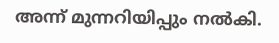അന്ന് മുന്നറിയിപ്പും നല്‍കി.